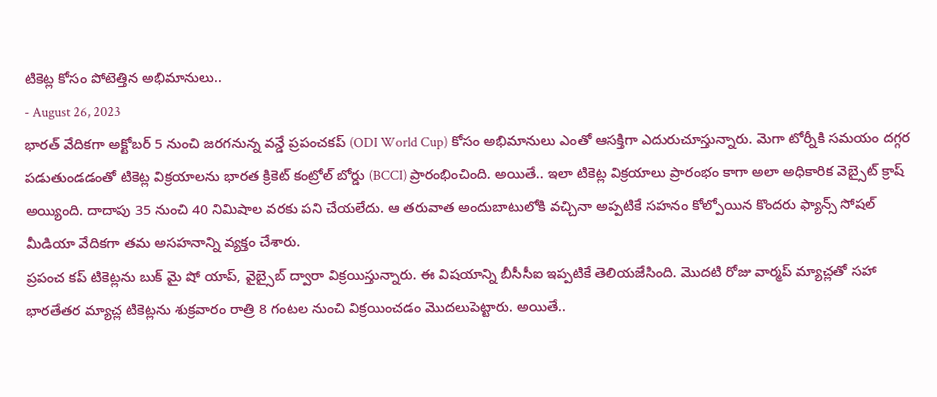టికెట్ల కోసం పోటెత్తిన అభిమానులు..
- August 26, 2023
భారత్ వేదికగా అక్టోబర్ 5 నుంచి జరగనున్న వన్డే ప్రపంచకప్ (ODI World Cup) కోసం అభిమానులు ఎంతో ఆసక్తిగా ఎదురుచూస్తున్నారు. మెగా టోర్నీకి సమయం దగ్గర పడుతుండడంతో టికెట్ల విక్రయాలను భారత క్రికెట్ కంట్రోల్ బోర్డు (BCCI) ప్రారంభించింది. అయితే.. ఇలా టికెట్ల విక్రయాలు ప్రారంభం కాగా అలా అధికారిక వెబ్సైట్ క్రాష్ అయ్యింది. దాదాపు 35 నుంచి 40 నిమిషాల వరకు పని చేయలేదు. ఆ తరువాత అందుబాటులోకి వచ్చినా అప్పటికే సహనం కోల్పోయిన కొందరు ఫ్యాన్స్ సోషల్ మీడియా వేదికగా తమ అసహనాన్ని వ్యక్తం చేశారు.
ప్రపంచ కప్ టికెట్లను బుక్ మై షో యాప్, వైబ్సైబ్ ద్వారా విక్రయిస్తున్నారు. ఈ విషయాన్ని బీసీసీఐ ఇప్పటికే తెలియజేసింది. మొదటి రోజు వార్మప్ మ్యాచ్లతో సహా భారతేతర మ్యాచ్ల టికెట్లను శుక్రవారం రాత్రి 8 గంటల నుంచి విక్రయించడం మొదలుపెట్టారు. అయితే..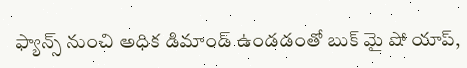ఫ్యాన్స్ నుంచి అధిక డిమాండ్ ఉండడంతో బుక్ మై షో యాప్,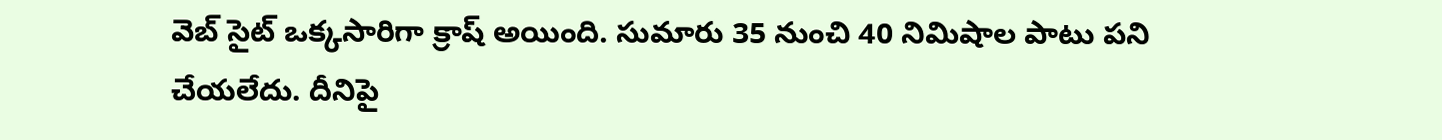వెబ్ సైట్ ఒక్కసారిగా క్రాష్ అయింది. సుమారు 35 నుంచి 40 నిమిషాల పాటు పని చేయలేదు. దీనిపై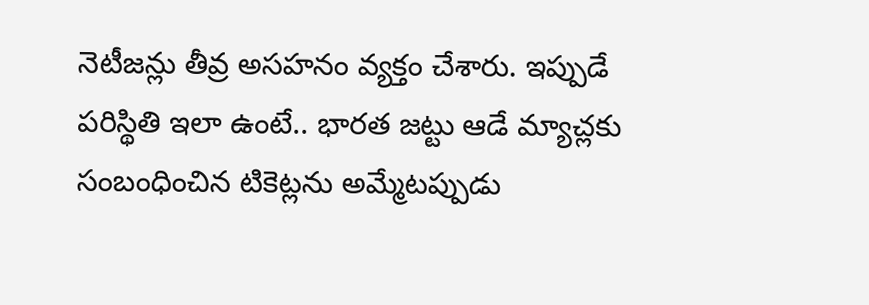నెటీజన్లు తీవ్ర అసహనం వ్యక్తం చేశారు. ఇప్పుడే పరిస్థితి ఇలా ఉంటే.. భారత జట్టు ఆడే మ్యాచ్లకు సంబంధించిన టికెట్లను అమ్మేటప్పుడు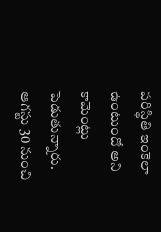పరిస్థితి ఇంకెలా ఉంటుందో అని కామెంట్లు పెడుతున్నారు. ఆగస్టు 30 నుంచి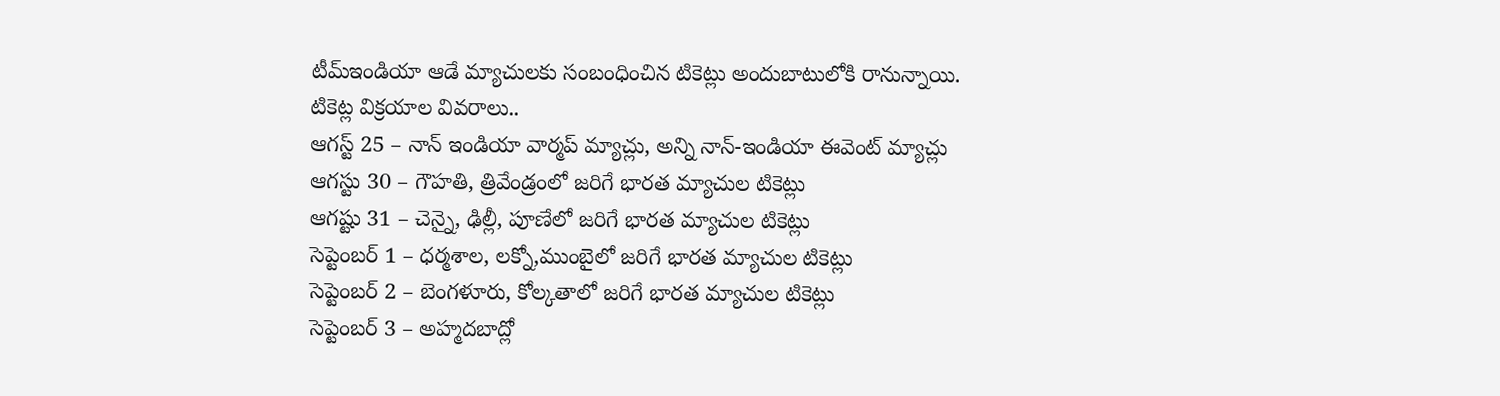టీమ్ఇండియా ఆడే మ్యాచులకు సంబంధించిన టికెట్లు అందుబాటులోకి రానున్నాయి.
టికెట్ల విక్రయాల వివరాలు..
ఆగస్ట్ 25 – నాన్ ఇండియా వార్మప్ మ్యాచ్లు, అన్ని నాన్-ఇండియా ఈవెంట్ మ్యాచ్లు
ఆగస్టు 30 – గౌహతి, త్రివేండ్రంలో జరిగే భారత మ్యాచుల టికెట్లు
ఆగష్టు 31 – చెన్నై, ఢిల్లీ, పూణేలో జరిగే భారత మ్యాచుల టికెట్లు
సెప్టెంబర్ 1 – ధర్మశాల, లక్నో,ముంబైలో జరిగే భారత మ్యాచుల టికెట్లు
సెప్టెంబర్ 2 – బెంగళూరు, కోల్కతాలో జరిగే భారత మ్యాచుల టికెట్లు
సెప్టెంబర్ 3 – అహ్మదబాద్లో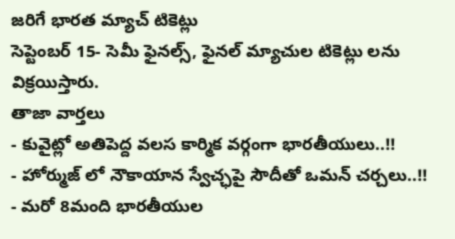జరిగే భారత మ్యాచ్ టికెట్లు
సెప్టెంబర్ 15- సెమీ ఫైనల్స్, ఫైనల్ మ్యాచుల టికెట్లు లను విక్రయిస్తారు.
తాజా వార్తలు
- కువైట్లో అతిపెద్ద వలస కార్మిక వర్గంగా భారతీయులు..!!
- హోర్ముజ్ లో నౌకాయాన స్వేచ్ఛపై సౌదీతో ఒమన్ చర్చలు..!!
- మరో 8మంది భారతీయుల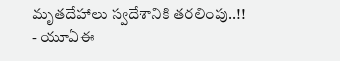మృతదేహాలు స్వదేశానికి తరలింపు..!!
- యూఏఈ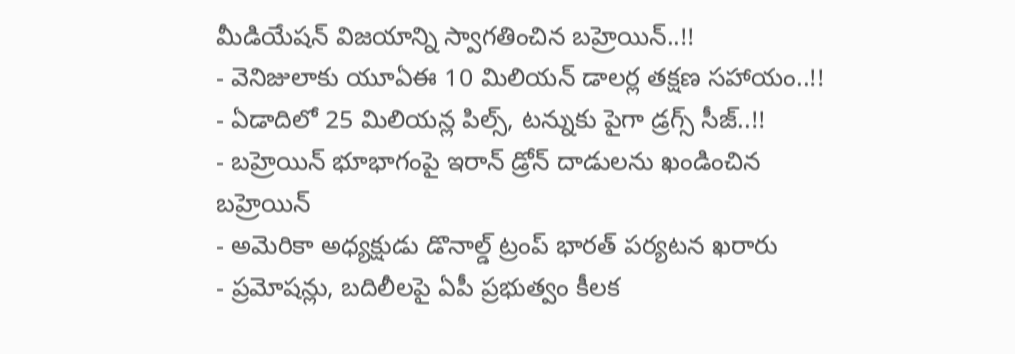మీడియేషన్ విజయాన్ని స్వాగతించిన బహ్రెయిన్..!!
- వెనిజులాకు యూఏఈ 10 మిలియన్ డాలర్ల తక్షణ సహాయం..!!
- ఏడాదిలో 25 మిలియన్ల పిల్స్, టన్నుకు పైగా డ్రగ్స్ సీజ్..!!
- బహ్రెయిన్ భూభాగంపై ఇరాన్ డ్రోన్ దాడులను ఖండించిన బహ్రెయిన్
- అమెరికా అధ్యక్షుడు డొనాల్డ్ ట్రంప్ భారత్ పర్యటన ఖరారు
- ప్రమోషన్లు, బదిలీలపై ఏపీ ప్రభుత్వం కీలక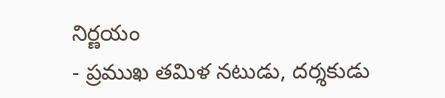నిర్ణయం
- ప్రముఖ తమిళ నటుడు, దర్శకుడు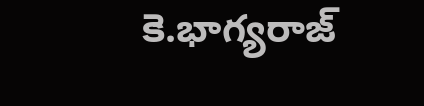కె.భాగ్యరాజ్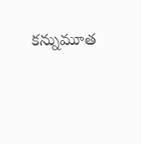కన్నుమూత